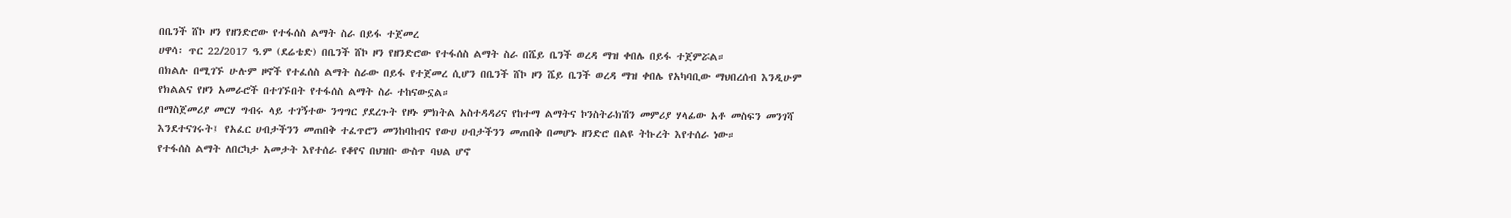በቤንች ሸኮ ዞን የዘንድሮው የተፋሰስ ልማት ስራ በይፋ ተጀመረ
ሀዋሳ፡ ጥር 22/2017 ዓ.ም (ደሬቴድ) በቤንች ሸኮ ዞን የዘንድሮው የተፋሰስ ልማት ስራ በሼይ ቤንች ወረዳ ማዝ ቀበሌ በይፋ ተጀምሯል።
በክልሉ በሚገኙ ሁሉም ዞኖች የተፈሰስ ልማት ስራው በይፋ የተጀመረ ሲሆን በቤንች ሸኮ ዞን ሼይ ቤንች ወረዳ ማዝ ቀበሌ የአካባቢው ማህበረሰብ እንዲሁም የክልልና የዞን አመራሮች በተገኙበት የተፋሰስ ልማት ስራ ተከናውኗል።
በማስጀመሪያ መርሃ ግብሩ ላይ ተገኝተው ንግግር ያደረጉት የዞኑ ምክትል አስተዳዳሪና የከተማ ልማትና ኮንስትራክሽን መምሪያ ሃላፊው አቶ መስፍን መንገሻ እንደተናገሩት፤ የአፈር ሀብታችንን መጠበቅ ተፈጥሮን መንከባከብና የውሀ ሀብታችንን መጠበቅ በመሆኑ ዘንድሮ በልዩ ትኩረት እየተሰራ ነው።
የተፋሰስ ልማት ለበርካታ አመታት እየተሰራ የቆየና በህዝቡ ውስጥ ባህል ሆኖ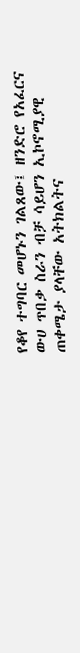የቆየ ተግባር መሆኑን ገልጸው፤ ዘንድሮ የአፈርና ውሀ ጥበቃ ስራን ብቻ ሳይሆን ኢኮኖሚያዊ ጠቀሜታ ያላቸው አትክልትና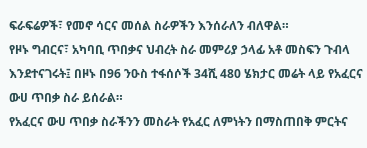ፍራፍሬዎች፣ የመኖ ሳርና መሰል ስራዎችን እንሰራለን ብለዋል።
የዞኑ ግብርና፣ አካባቢ ጥበቃና ህብረት ስራ መምሪያ ኃላፊ አቶ መስፍን ጉብላ እንደተናገሩት፤ በዞኑ በ96 ንዑስ ተፋሰሶች 34ሺ 480 ሄክታር መሬት ላይ የአፈርና ውሀ ጥበቃ ስራ ይሰራል።
የአፈርና ውሀ ጥበቃ ስራችንን መስራት የአፈር ለምነትን በማስጠበቅ ምርትና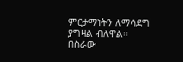ምርታማነትን ለማሳደግ ያግዛል ብለዋል።
በስራው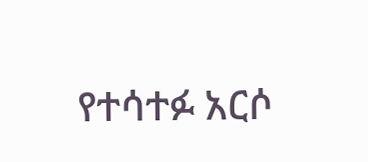የተሳተፉ አርሶ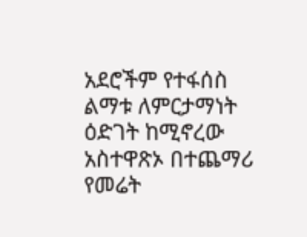አደሮችም የተፋሰስ ልማቱ ለምርታማነት ዕድገት ከሚኖረው አስተዋጽኦ በተጨማሪ የመሬት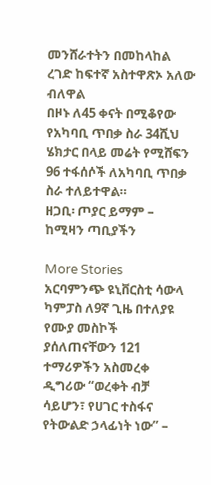መንሸራተትን በመከላከል ረገድ ከፍተኛ አስተዋጽኦ አለው ብለዋል
በዞኑ ለ45 ቀናት በሚቆየው የአካባቢ ጥበቃ ስራ 34ሺህ ሄክታር በላይ መሬት የሚሸፍን 96 ተፋሰሶች ለአካባቢ ጥበቃ ስራ ተለይተዋል።
ዘጋቢ፡ ጦያር ይማም – ከሚዛን ጣቢያችን

More Stories
አርባምንጭ ዩኒቨርስቲ ሳውላ ካምፓስ ለ9ኛ ጊዜ በተለያዩ የሙያ መስኮች ያሰለጠናቸውን 121 ተማሪዎችን አስመረቀ
ዲግሪው “ወረቀት ብቻ ሳይሆን፣ የሀገር ተስፋና የትውልድ ኃላፊነት ነው” –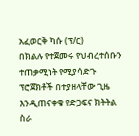አፈወርቅ ካሱ (ፕ/ር)
በክልሉ የተጀመሩ የህብረተሰቡን ተጠቃሚነት የሚያሳድጉ ፕሮጀክቶች በተያዘላቸው ጊዜ እንዲጠናቀቁ የድጋፍና ክትትል ስራ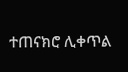ተጠናክሮ ሊቀጥል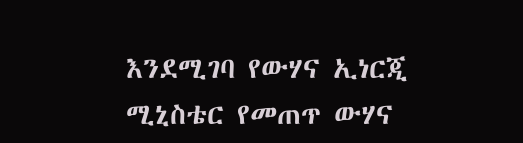እንደሚገባ የውሃና ኢነርጂ ሚኒስቴር የመጠጥ ውሃና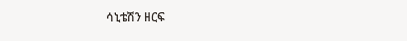ሳኒቴሽን ዘርፍ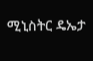ሚኒስትር ዴኤታ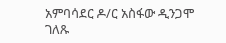አምባሳደር ዶ/ር አስፋው ዲንጋሞ ገለጹ